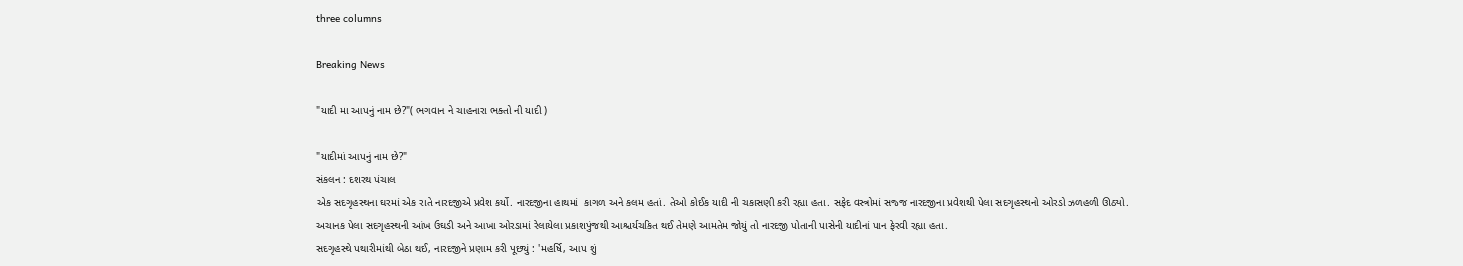three columns

Breaking News

"યાદી મા આપનું નામ છે?"( ભગવાન ને ચાહનારા ભક્તો ની યાદી )

"યાદીમાં આપનું નામ છે?"
સંકલન : દશરથ પંચાલ
એક સદગૃહસ્થના ઘરમાં એક રાતે નારદજીએ પ્રવેશ કર્યો. નારદજીના હાથમાં  કાગળ અને કલમ હતાં. તેઓ કોઈક યાદી ની ચકાસણી કરી રહ્યા હતા. સફેદ વસ્ત્રોમાં સજ્જ નારદજીના પ્રવેશથી પેલા સદગૃહસ્થનો ઓરડો ઝળહળી ઊઠ્યો.
અચાનક પેલા સદગૃહસ્થની આંખ ઉઘડી અને આખા ઓરડામાં રેલાયેલા પ્રકાશપુંજથી આશ્ચર્યચકિત થઈ તેમણે આમતેમ જોયું તો નારદજી પોતાની પાસેની યાદીનાં પાન ફેરવી રહ્યા હતા.
સદગૃહસ્થે પથારીમાંથી બેઠા થઈ, નારદજીને પ્રણામ કરી પૂછ્યું : 'મહર્ષિ, આપ શું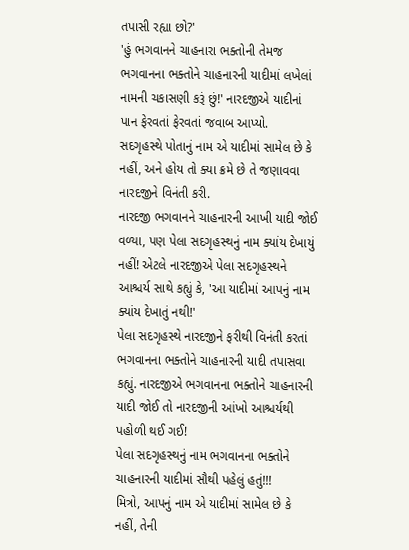તપાસી રહ્યા છો?'
'હું ભગવાનને ચાહનારા ભક્તોની તેમજ ભગવાનના ભક્તોને ચાહનારની યાદીમાં લખેલાં નામની ચકાસણી કરૂં છું!' નારદજીએ યાદીનાં પાન ફેરવતાં ફેરવતાં જવાબ આપ્યો.
સદગૃહસ્થે પોતાનું નામ એ યાદીમાં સામેલ છે કે નહીં, અને હોય તો ક્યા ક્રમે છે તે જણાવવા નારદજીને વિનંતી કરી.
નારદજી ભગવાનને ચાહનારની આખી યાદી જોઈ વળ્યા, પણ પેલા સદગૃહસ્થનું નામ ક્યાંય દેખાયું નહીં! એટલે નારદજીએ પેલા સદગૃહસ્થને આશ્ચર્ય સાથે કહ્યું કે, 'આ યાદીમાં આપનું નામ ક્યાંય દેખાતું નથી!'
પેલા સદગૃહસ્થે નારદજીને ફરીથી વિનંતી કરતાં ભગવાનના ભક્તોને ચાહનારની યાદી તપાસવા કહ્યું. નારદજીએ ભગવાનના ભક્તોને ચાહનારની યાદી જોઈ તો નારદજીની આંખો આશ્ચર્યથી પહોળી થઈ ગઈ!
પેલા સદગૃહસ્થનું નામ ભગવાનના ભક્તોને ચાહનારની યાદીમાં સૌથી પહેલું હતું!!!
મિત્રો, આપનું નામ એ યાદીમાં સામેલ છે કે નહીં, તેની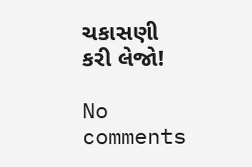ચકાસણી કરી લેજો!

No comments